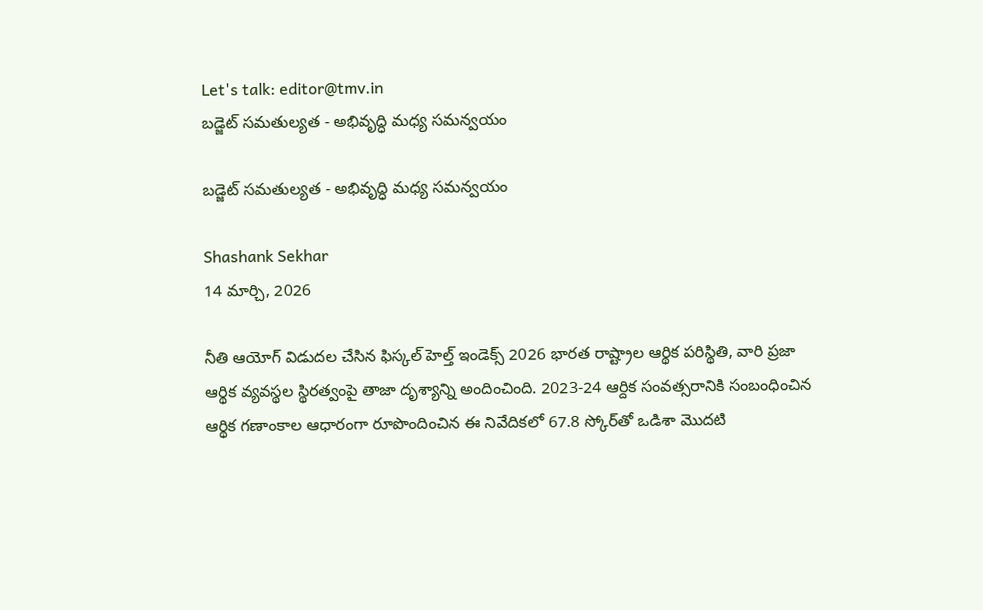Let's talk: editor@tmv.in
బడ్జెట్ సమతుల్యత - అభివృద్ధి మధ్య సమన్వయం

బడ్జెట్ సమతుల్యత - అభివృద్ధి మధ్య సమన్వయం

Shashank Sekhar
14 మార్చి, 2026

నీతి ఆయోగ్ విడుదల చేసిన ఫిస్కల్ హెల్త్ ఇండెక్స్ 2026 భారత రాష్ట్రాల ఆర్థిక పరిస్థితి, వారి ప్రజా ఆర్థిక వ్యవస్థల స్థిరత్వంపై తాజా దృశ్యాన్ని అందించింది. 2023-24 ఆర్దిక సంవత్సరానికి సంబంధించిన ఆర్థిక గణాంకాల ఆధారంగా రూపొందించిన ఈ నివేదికలో 67.8 స్కోర్‌తో ఒడిశా మొదటి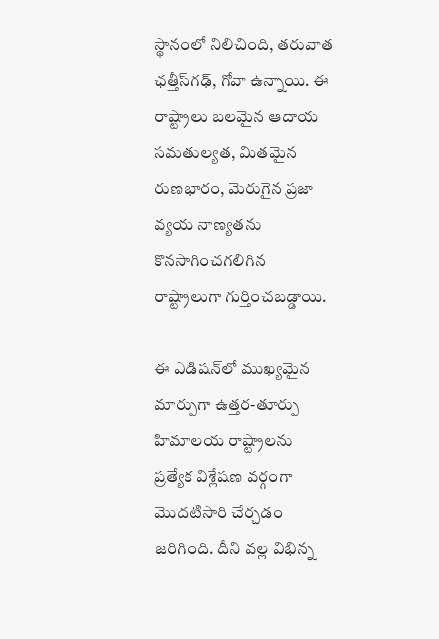స్థానంలో నిలిచింది, తరువాత ఛత్తీస్‌గఢ్, గోవా ఉన్నాయి. ఈ రాష్ట్రాలు బలమైన ఆదాయ సమతుల్యత, మితమైన రుణభారం, మెరుగైన ప్రజా వ్యయ నాణ్యతను కొనసాగించగలిగిన రాష్ట్రాలుగా గుర్తించబడ్డాయి.

ఈ ఎడిషన్‌లో ముఖ్యమైన మార్పుగా ఉత్తర-తూర్పు హిమాలయ రాష్ట్రాలను ప్రత్యేక విశ్లేషణ వర్గంగా మొదటిసారి చేర్చడం జరిగింది. దీని వల్ల విభిన్న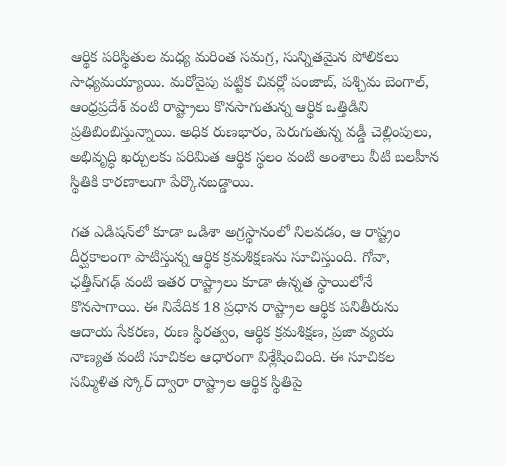ఆర్థిక పరిస్థితుల మధ్య మరింత సమగ్ర, సున్నితమైన పోలికలు సాధ్యమయ్యాయి. మరోవైపు పట్టిక చివర్లో పంజాబ్, పశ్చిమ బెంగాల్, ఆంధ్రప్రదేశ్ వంటి రాష్ట్రాలు కొనసాగుతున్న ఆర్థిక ఒత్తిడిని ప్రతిబింబిస్తున్నాయి. అధిక రుణభారం, పెరుగుతున్న వడ్డీ చెల్లింపులు, అభివృద్ధి ఖర్చులకు పరిమిత ఆర్థిక స్థలం వంటి అంశాలు వీటి బలహీన స్థితికి కారణాలుగా పేర్కొనబడ్డాయి.

గత ఎడిషన్‌లో కూడా ఒడిశా అగ్రస్థానంలో నిలవడం, ఆ రాష్ట్రం దీర్ఘకాలంగా పాటిస్తున్న ఆర్థిక క్రమశిక్షణను సూచిస్తుంది. గోవా, ఛత్తీస్‌గఢ్ వంటి ఇతర రాష్ట్రాలు కూడా ఉన్నత స్థాయిలోనే కొనసాగాయి. ఈ నివేదిక 18 ప్రధాన రాష్ట్రాల ఆర్థిక పనితీరును ఆదాయ సేకరణ, రుణ స్థిరత్వం, ఆర్థిక క్రమశిక్షణ, ప్రజా వ్యయ నాణ్యత వంటి సూచికల ఆధారంగా విశ్లేషించింది. ఈ సూచికల సమ్మిళిత స్కోర్ ద్వారా రాష్ట్రాల ఆర్థిక స్థితిపై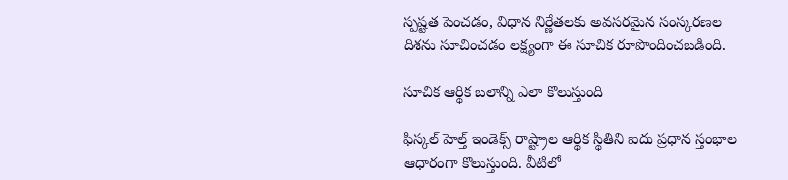స్పష్టత పెంచడం, విధాన నిర్ణేతలకు అవసరమైన సంస్కరణల దిశను సూచించడం లక్ష్యంగా ఈ సూచిక రూపొందించబడింది.

సూచిక ఆర్థిక బలాన్ని ఎలా కొలుస్తుంది

ఫిస్కల్ హెల్త్ ఇండెక్స్ రాష్ట్రాల ఆర్థిక స్థితిని ఐదు ప్రధాన స్తంభాల ఆధారంగా కొలుస్తుంది. వీటిలో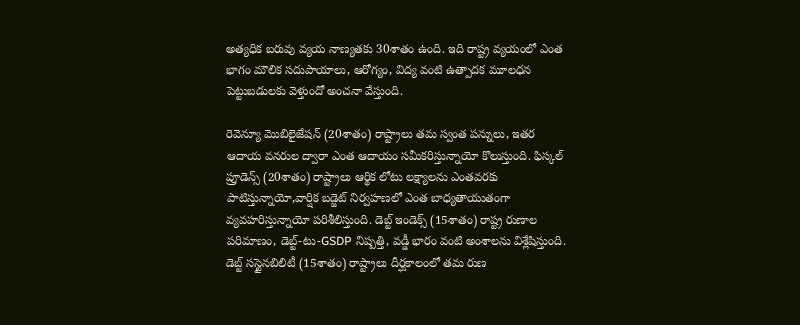అత్యధిక బరువు వ్యయ నాణ్యతకు 30శాతం ఉంది. ఇది రాష్ట్ర వ్యయంలో ఎంత భాగం మౌలిక సదుపాయాలు, ఆరోగ్యం, విద్య వంటి ఉత్పాదక మూలధన పెట్టుబడులకు వెళ్తుందో అంచనా వేస్తుంది.

రెవెన్యూ మొబిలైజేషన్ (20శాతం) రాష్ట్రాలు తమ స్వంత పన్నులు, ఇతర ఆదాయ వనరుల ద్వారా ఎంత ఆదాయం సమీకరిస్తున్నాయో కొలుస్తుంది. ఫిస్కల్ ప్రూడెన్స్ (20శాతం) రాష్ట్రాలు ఆర్థిక లోటు లక్ష్యాలను ఎంతవరకు పాటిస్తున్నాయో,వార్షిక బడ్జెట్ నిర్వహణలో ఎంత బాధ్యతాయుతంగా వ్యవహరిస్తున్నాయో పరిశీలిస్తుంది. డెబ్ట్ ఇండెక్స్ (15శాతం) రాష్ట్ర రుణాల పరిమాణం, డెబ్ట్-టు-GSDP నిష్పత్తి, వడ్డీ భారం వంటి అంశాలను విశ్లేషిస్తుంది. డెబ్ట్ సస్టైనబిలిటీ (15శాతం) రాష్ట్రాలు దీర్ఘకాలంలో తమ రుణ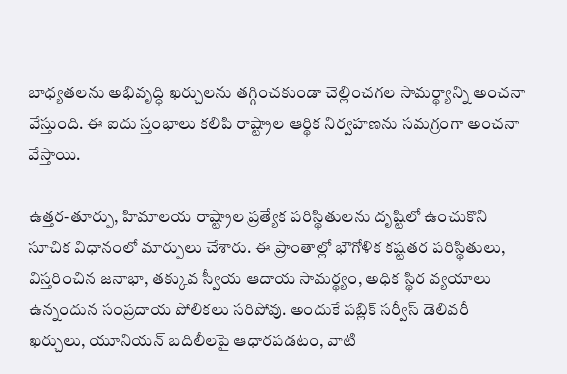బాధ్యతలను అభివృద్ధి ఖర్చులను తగ్గించకుండా చెల్లించగల సామర్థ్యాన్ని అంచనా వేస్తుంది. ఈ ఐదు స్తంభాలు కలిపి రాష్ట్రాల ఆర్థిక నిర్వహణను సమగ్రంగా అంచనా వేస్తాయి.

ఉత్తర-తూర్పు, హిమాలయ రాష్ట్రాల ప్రత్యేక పరిస్థితులను దృష్టిలో ఉంచుకొని సూచిక విధానంలో మార్పులు చేశారు. ఈ ప్రాంతాల్లో భౌగోళిక కష్టతర పరిస్థితులు, విస్తరించిన జనాభా, తక్కువ స్వీయ ఆదాయ సామర్థ్యం, అధిక స్థిర వ్యయాలు ఉన్నందున సంప్రదాయ పోలికలు సరిపోవు. అందుకే పబ్లిక్ సర్వీస్ డెలివరీ ఖర్చులు, యూనియన్ బదిలీలపై ఆధారపడటం, వాటి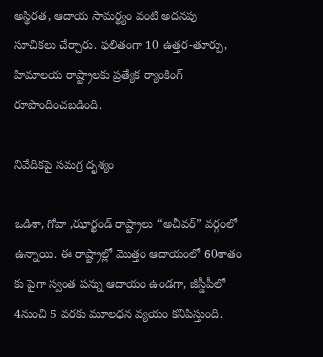అస్థిరత, ఆదాయ సామర్థ్యం వంటి అదనపు సూచికలు చేర్చారు. ఫలితంగా 10 ఉత్తర-తూర్పు, హిమాలయ రాష్ట్రాలకు ప్రత్యేక ర్యాంకింగ్ రూపొందించబడింది.

నివేదికపై సమగ్ర దృశ్యం

ఒడిశా, గోవా ,ఝార్ఖండ్ రాష్ట్రాలు “అచీవర్” వర్గంలో ఉన్నాయి. ఈ రాష్ట్రాల్లో మొత్తం ఆదాయంలో 60శాతం కు పైగా స్వంత పన్ను ఆదాయం ఉండగా, జీస్డీపీలో 4నుంచి 5 వరకు మూలధన వ్యయం కనిపిస్తుంది.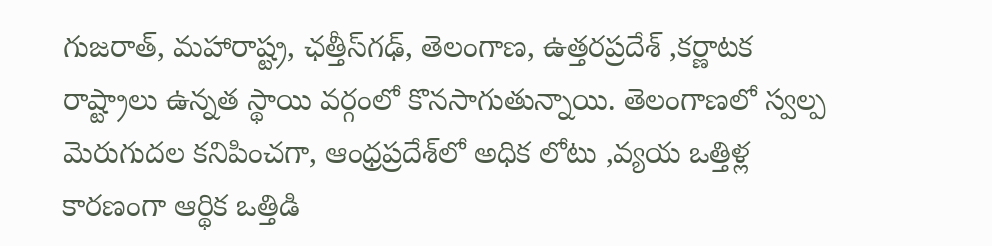గుజరాత్, మహారాష్ట్ర, ఛత్తీస్‌గఢ్, తెలంగాణ, ఉత్తరప్రదేశ్ ,కర్ణాటక రాష్ట్రాలు ఉన్నత స్థాయి వర్గంలో కొనసాగుతున్నాయి. తెలంగాణలో స్వల్ప మెరుగుదల కనిపించగా, ఆంధ్రప్రదేశ్‌లో అధిక లోటు ,వ్యయ ఒత్తిళ్ల కారణంగా ఆర్థిక ఒత్తిడి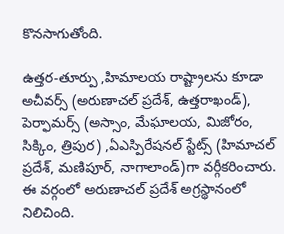కొనసాగుతోంది.

ఉత్తర-తూర్పు ,హిమాలయ రాష్ట్రాలను కూడా అచీవర్స్ (అరుణాచల్ ప్రదేశ్, ఉత్తరాఖండ్), పెర్ఫామర్స్ (అస్సాం, మేఘాలయ, మిజోరం, సిక్కిం, త్రిపుర) ,ఏఎస్పిరేషనల్ స్టేట్స్ (హిమాచల్ ప్రదేశ్, మణిపూర్, నాగాలాండ్)గా వర్గీకరించారు. ఈ వర్గంలో అరుణాచల్ ప్రదేశ్ అగ్రస్థానంలో నిలిచింది.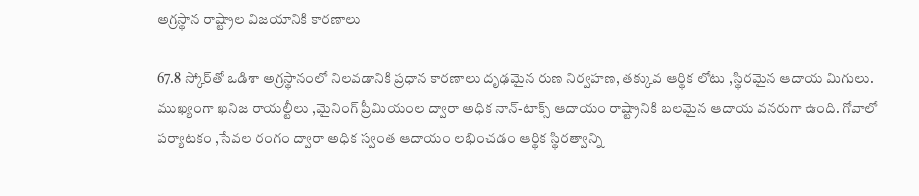అగ్రస్థాన రాష్ట్రాల విజయానికి కారణాలు

67.8 స్కోర్‌తో ఒడిశా అగ్రస్థానంలో నిలవడానికి ప్రధాన కారణాలు దృఢమైన రుణ నిర్వహణ, తక్కువ ఆర్థిక లోటు ,స్థిరమైన ఆదాయ మిగులు. ముఖ్యంగా ఖనిజ రాయల్టీలు ,మైనింగ్ ప్రీమియంల ద్వారా అధిక నాన్-టాక్స్ ఆదాయం రాష్ట్రానికి బలమైన ఆదాయ వనరుగా ఉంది. గోవాలో పర్యాటకం ,సేవల రంగం ద్వారా అధిక స్వంత ఆదాయం లభించడం ఆర్థిక స్థిరత్వాన్ని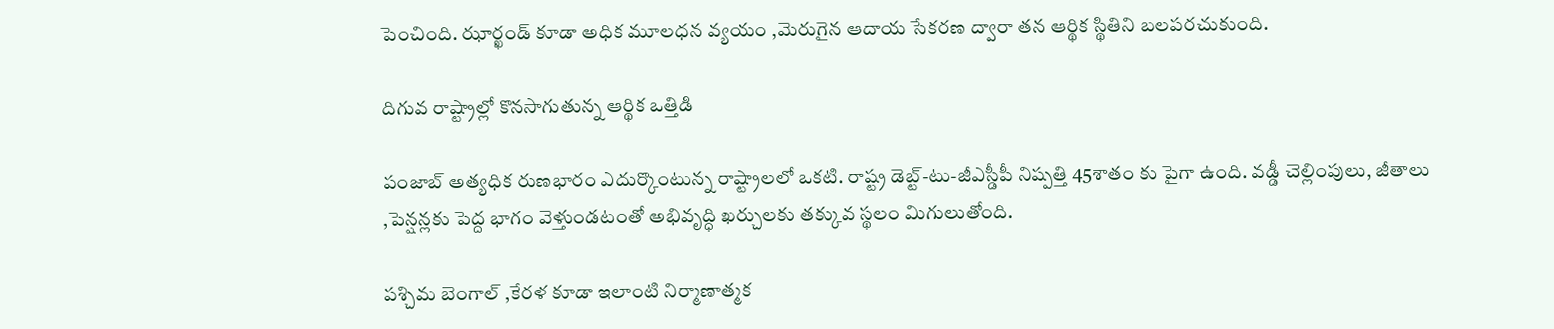పెంచింది. ఝార్ఖండ్ కూడా అధిక మూలధన వ్యయం ,మెరుగైన ఆదాయ సేకరణ ద్వారా తన ఆర్థిక స్థితిని బలపరచుకుంది.

దిగువ రాష్ట్రాల్లో కొనసాగుతున్న ఆర్థిక ఒత్తిడి

పంజాబ్ అత్యధిక రుణభారం ఎదుర్కొంటున్న రాష్ట్రాలలో ఒకటి. రాష్ట్ర డెబ్ట్-టు-జీఎస్డీపీ నిష్పత్తి 45శాతం కు పైగా ఉంది. వడ్డీ చెల్లింపులు, జీతాలు ,పెన్షన్లకు పెద్ద భాగం వెళ్తుండటంతో అభివృద్ధి ఖర్చులకు తక్కువ స్థలం మిగులుతోంది.

పశ్చిమ బెంగాల్ ,కేరళ కూడా ఇలాంటి నిర్మాణాత్మక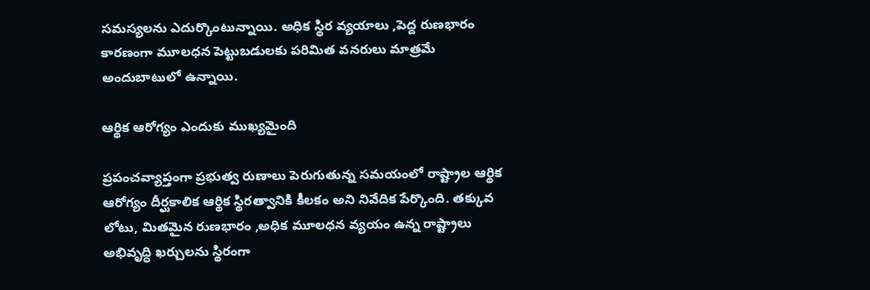సమస్యలను ఎదుర్కొంటున్నాయి. అధిక స్థిర వ్యయాలు ,పెద్ద రుణభారం కారణంగా మూలధన పెట్టుబడులకు పరిమిత వనరులు మాత్రమే అందుబాటులో ఉన్నాయి.

ఆర్థిక ఆరోగ్యం ఎందుకు ముఖ్యమైంది

ప్రపంచవ్యాప్తంగా ప్రభుత్వ రుణాలు పెరుగుతున్న సమయంలో రాష్ట్రాల ఆర్థిక ఆరోగ్యం దీర్ఘకాలిక ఆర్థిక స్థిరత్వానికి కీలకం అని నివేదిక పేర్కొంది. తక్కువ లోటు, మితమైన రుణభారం ,అధిక మూలధన వ్యయం ఉన్న రాష్ట్రాలు అభివృద్ధి ఖర్చులను స్థిరంగా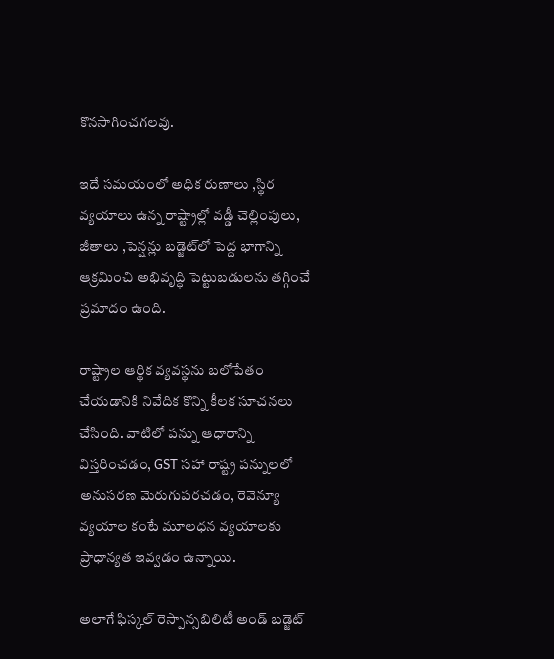కొనసాగించగలవు.

ఇదే సమయంలో అధిక రుణాలు ,స్థిర వ్యయాలు ఉన్న రాష్ట్రాల్లో వడ్డీ చెల్లింపులు, జీతాలు ,పెన్షన్లు బడ్జెట్‌లో పెద్ద భాగాన్ని ఆక్రమించి అభివృద్ధి పెట్టుబడులను తగ్గించే ప్రమాదం ఉంది.

రాష్ట్రాల ఆర్థిక వ్యవస్థను బలోపేతం చేయడానికి నివేదిక కొన్ని కీలక సూచనలు చేసింది. వాటిలో పన్ను ఆధారాన్ని విస్తరించడం, GST సహా రాష్ట్ర పన్నులలో అనుసరణ మెరుగుపరచడం, రెవెన్యూ వ్యయాల కంటే మూలధన వ్యయాలకు ప్రాధాన్యత ఇవ్వడం ఉన్నాయి.

అలాగే ఫిస్కల్ రెస్పాన్సబిలిటీ అండ్ బడ్జెట్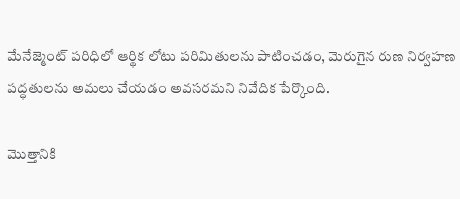మేనేజ్మెంట్ పరిధిలో ఆర్థిక లోటు పరిమితులను పాటించడం, మెరుగైన రుణ నిర్వహణ పద్ధతులను అమలు చేయడం అవసరమని నివేదిక పేర్కొంది.

మొత్తానికి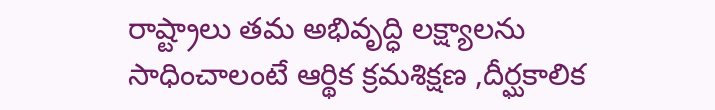రాష్ట్రాలు తమ అభివృద్ధి లక్ష్యాలను సాధించాలంటే ఆర్థిక క్రమశిక్షణ ,దీర్ఘకాలిక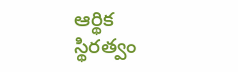ఆర్థిక స్థిరత్వం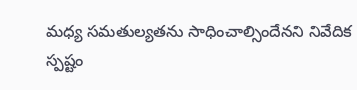మధ్య సమతుల్యతను సాధించాల్సిందేనని నివేదిక స్పష్టం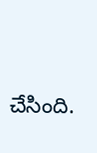చేసింది.